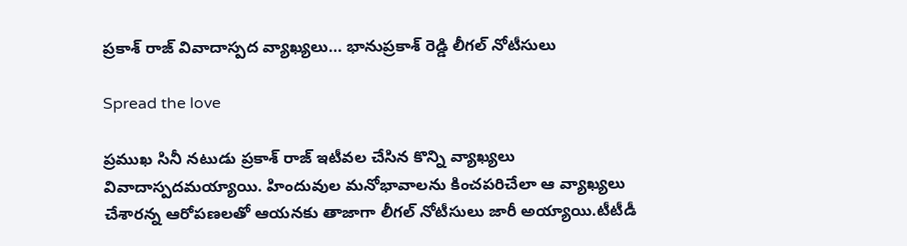ప్రకాశ్ రాజ్ వివాదాస్పద వ్యాఖ్యలు… భానుప్రకాశ్ రెడ్డి లీగల్ నోటీసులు

Spread the love

ప్రముఖ సినీ నటుడు ప్రకాశ్ రాజ్ ఇటీవల చేసిన కొన్ని వ్యాఖ్యలు వివాదాస్పదమయ్యాయి. హిందువుల మనోభావాలను కించపరిచేలా ఆ వ్యాఖ్యలు చేశారన్న ఆరోపణలతో ఆయనకు తాజాగా లీగల్ నోటీసులు జారీ అయ్యాయి.టీటీడీ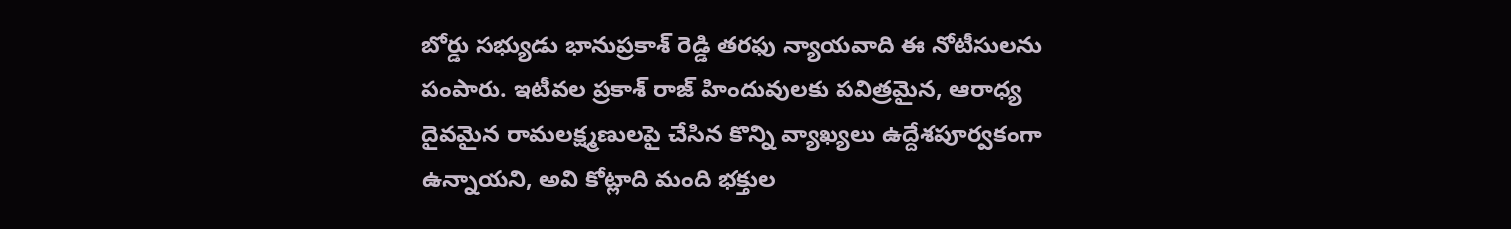బోర్డు సభ్యుడు భానుప్రకాశ్ రెడ్డి తరఫు న్యాయవాది ఈ నోటీసులను పంపారు. ఇటీవల ప్రకాశ్ రాజ్ హిందువులకు పవిత్రమైన, ఆరాధ్య దైవమైన రామలక్ష్మణులపై చేసిన కొన్ని వ్యాఖ్యలు ఉద్దేశపూర్వకంగా ఉన్నాయని, అవి కోట్లాది మంది భక్తుల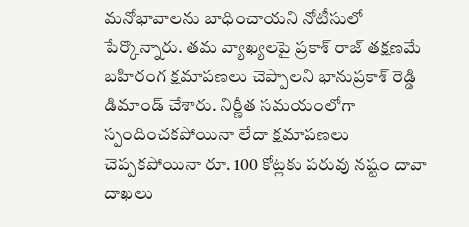మనోభావాలను బాధించాయని నోటీసులో పేర్కొన్నారు. తమ వ్యాఖ్యలపై ప్రకాశ్ రాజ్ తక్షణమే బహిరంగ క్షమాపణలు చెప్పాలని భానుప్రకాశ్ రెడ్డి డిమాండ్ చేశారు. నిర్ణీత సమయంలోగా స్పందించకపోయినా లేదా క్షమాపణలు చెప్పకపోయినా రూ. 100 కోట్లకు పరువు నష్టం దావా దాఖలు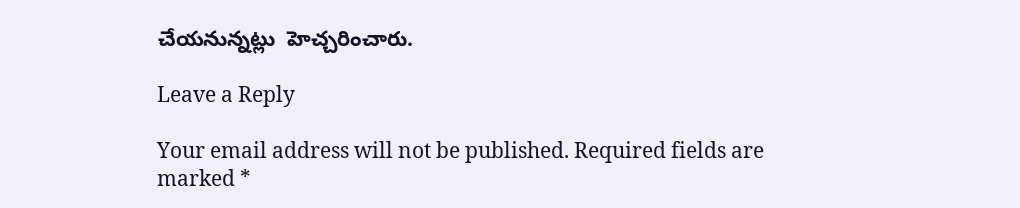చేయనున్నట్లు  హెచ్చరించారు.

Leave a Reply

Your email address will not be published. Required fields are marked *